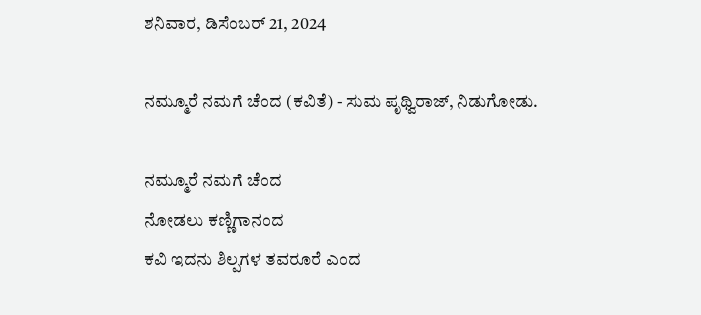ಶನಿವಾರ, ಡಿಸೆಂಬರ್ 21, 2024

ನಮ್ಮೂರೆ ನಮಗೆ ಚೆಂದ (ಕವಿತೆ) - ಸುಮ ಪೃಥ್ವಿರಾಜ್, ನಿಡುಗೋಡು.

ನಮ್ಮೂರೆ ನಮಗೆ ಚೆಂದ
ನೋಡಲು ಕಣ್ಣಿಗಾನಂದ
ಕವಿ ಇದನು ಶಿಲ್ಪಗಳ ತವರೂರೆ ಎಂದ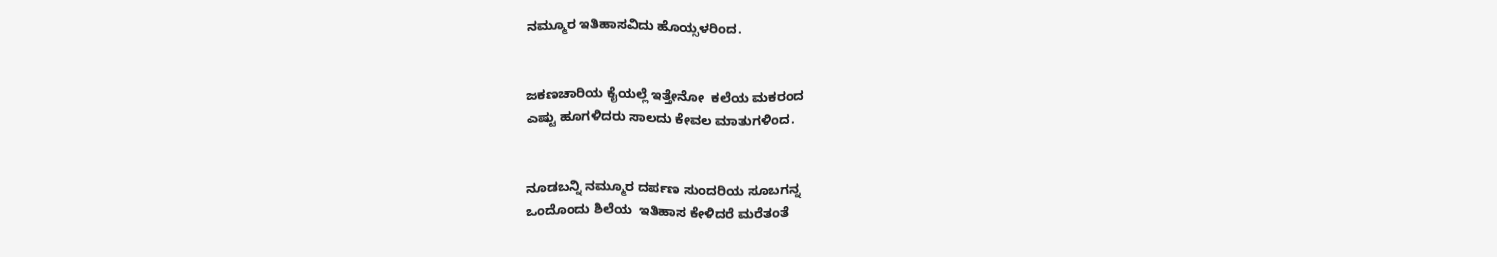ನಮ್ಮೂರ ಇತಿಹಾಸವಿದು ಹೊಯ್ಸಳರಿಂದ.


ಜಕಣಚಾರಿಯ ಕೈಯಲ್ಲೆ ಇತ್ತೇನೋ  ಕಲೆಯ ಮಕರಂದ
ಎಷ್ಟು ಹೂಗಳಿದರು ಸಾಲದು ಕೇವಲ ಮಾತುಗಳಿಂದ.


ನೂಡಬನ್ನಿ ನಮ್ಮೂರ ದರ್ಪಣ ಸುಂದರಿಯ ಸೂಬಗನ್ನ
ಒಂದೊಂದು ಶಿಲೆಯ  ಇತಿಹಾಸ ಕೇಳಿದರೆ ಮರೆತಂತೆ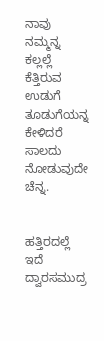ನಾವು ನಮ್ಮನ್ನ
ಕಲ್ಲಲ್ಲೆ ಕೆತ್ತಿರುವ ಉಡುಗೆ ತೂಡುಗೆಯನ್ನ
ಕೇಳಿದರೆ ಸಾಲದು ನೋಡುವುದೇ ಚೆನ್ನ.


ಹತ್ತಿರದಲ್ಲೆ ಇದೆ ದ್ವಾರಸಮುದ್ರ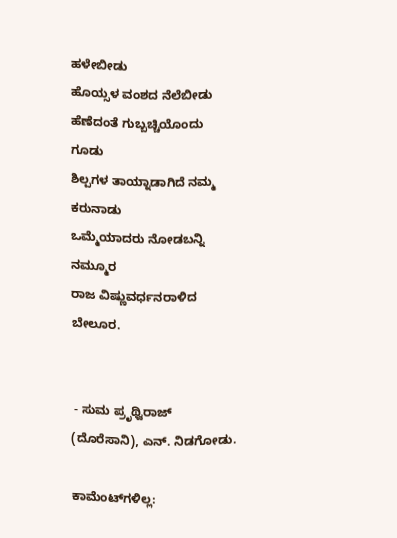ಹಳೇಬೀಡು
ಹೊಯ್ಸಳ ವಂಶದ ನೆಲೆಬೀಡು
ಹೆಣೆದಂತೆ ಗುಬ್ಬಚ್ಚಿಯೊಂದು ಗೂಡು
ಶಿಲ್ಪಗಳ ತಾಯ್ನಾಡಾಗಿದೆ ನಮ್ಮ ಕರುನಾಡು
ಒಮ್ಮೆಯಾದರು ನೋಡಬನ್ನಿ ನಮ್ಮೂರ
ರಾಜ ವಿಷ್ಣುವರ್ಧನರಾಳಿದ ಬೇಲೂರ.


 - ಸುಮ ಪ್ರೃಥ್ವಿರಾಜ್ (ದೊರೆಸಾನಿ), ಎನ್. ನಿಡಗೋಡು.

ಕಾಮೆಂಟ್‌ಗಳಿಲ್ಲ: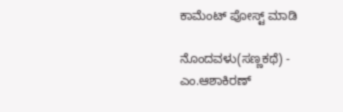ಕಾಮೆಂಟ್‌‌ ಪೋಸ್ಟ್‌ ಮಾಡಿ

ನೊಂದವಳು(ಸಣ್ಣಕಥೆ) - ಎಂ.ಆಶಾಕಿರಣ್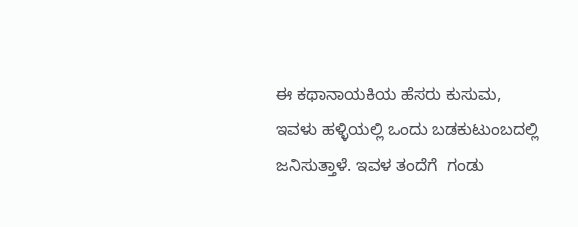ಈ ಕಥಾನಾಯಕಿಯ ಹೆಸರು ಕುಸುಮ, ಇವಳು ಹಳ್ಳಿಯಲ್ಲಿ ಒಂದು ಬಡಕುಟುಂಬದಲ್ಲಿ ಜನಿಸುತ್ತಾಳೆ. ಇವಳ ತಂದೆಗೆ  ಗಂಡು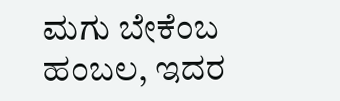ಮಗು ಬೇಕೆಂಬ ಹಂಬಲ, ಇದರ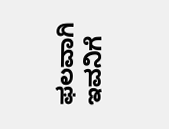ಫಲವಾಗಿ ಇವನಿಗೆ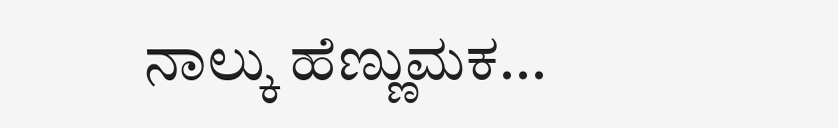ನಾಲ್ಕು ಹೆಣ್ಣುಮಕ...